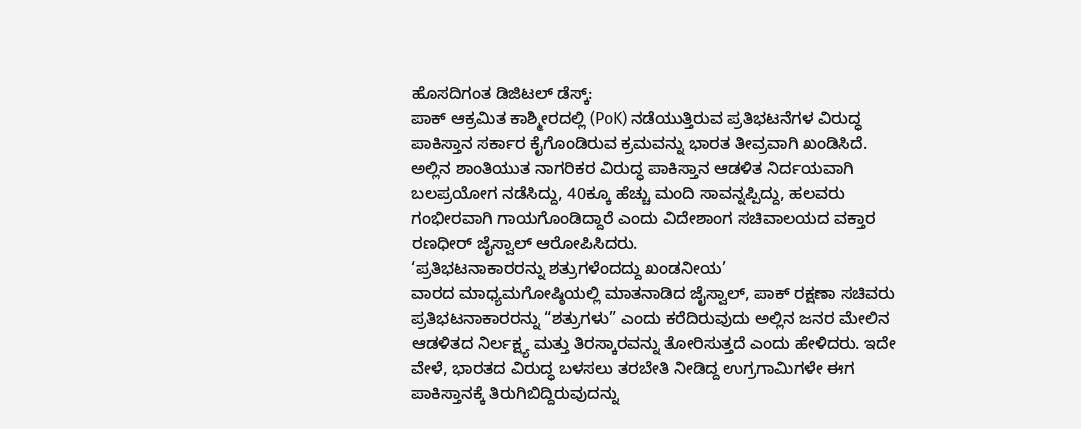ಹೊಸದಿಗಂತ ಡಿಜಿಟಲ್ ಡೆಸ್ಕ್:
ಪಾಕ್ ಆಕ್ರಮಿತ ಕಾಶ್ಮೀರದಲ್ಲಿ (PoK) ನಡೆಯುತ್ತಿರುವ ಪ್ರತಿಭಟನೆಗಳ ವಿರುದ್ಧ ಪಾಕಿಸ್ತಾನ ಸರ್ಕಾರ ಕೈಗೊಂಡಿರುವ ಕ್ರಮವನ್ನು ಭಾರತ ತೀವ್ರವಾಗಿ ಖಂಡಿಸಿದೆ. ಅಲ್ಲಿನ ಶಾಂತಿಯುತ ನಾಗರಿಕರ ವಿರುದ್ಧ ಪಾಕಿಸ್ತಾನ ಆಡಳಿತ ನಿರ್ದಯವಾಗಿ ಬಲಪ್ರಯೋಗ ನಡೆಸಿದ್ದು, 40ಕ್ಕೂ ಹೆಚ್ಚು ಮಂದಿ ಸಾವನ್ನಪ್ಪಿದ್ದು, ಹಲವರು ಗಂಭೀರವಾಗಿ ಗಾಯಗೊಂಡಿದ್ದಾರೆ ಎಂದು ವಿದೇಶಾಂಗ ಸಚಿವಾಲಯದ ವಕ್ತಾರ ರಣಧೀರ್ ಜೈಸ್ವಾಲ್ ಆರೋಪಿಸಿದರು.
‘ಪ್ರತಿಭಟನಾಕಾರರನ್ನು ಶತ್ರುಗಳೆಂದದ್ದು ಖಂಡನೀಯ’
ವಾರದ ಮಾಧ್ಯಮಗೋಷ್ಠಿಯಲ್ಲಿ ಮಾತನಾಡಿದ ಜೈಸ್ವಾಲ್, ಪಾಕ್ ರಕ್ಷಣಾ ಸಚಿವರು ಪ್ರತಿಭಟನಾಕಾರರನ್ನು “ಶತ್ರುಗಳು” ಎಂದು ಕರೆದಿರುವುದು ಅಲ್ಲಿನ ಜನರ ಮೇಲಿನ ಆಡಳಿತದ ನಿರ್ಲಕ್ಷ್ಯ ಮತ್ತು ತಿರಸ್ಕಾರವನ್ನು ತೋರಿಸುತ್ತದೆ ಎಂದು ಹೇಳಿದರು. ಇದೇ ವೇಳೆ, ಭಾರತದ ವಿರುದ್ಧ ಬಳಸಲು ತರಬೇತಿ ನೀಡಿದ್ದ ಉಗ್ರಗಾಮಿಗಳೇ ಈಗ ಪಾಕಿಸ್ತಾನಕ್ಕೆ ತಿರುಗಿಬಿದ್ದಿರುವುದನ್ನು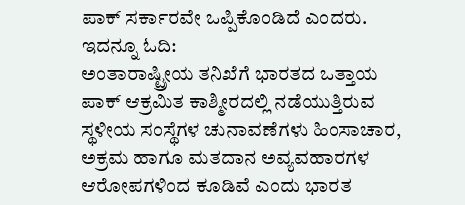ಪಾಕ್ ಸರ್ಕಾರವೇ ಒಪ್ಪಿಕೊಂಡಿದೆ ಎಂದರು.
ಇದನ್ನೂ ಓದಿ:
ಅಂತಾರಾಷ್ಟ್ರೀಯ ತನಿಖೆಗೆ ಭಾರತದ ಒತ್ತಾಯ
ಪಾಕ್ ಆಕ್ರಮಿತ ಕಾಶ್ಮೀರದಲ್ಲಿ ನಡೆಯುತ್ತಿರುವ ಸ್ಥಳೀಯ ಸಂಸ್ಥೆಗಳ ಚುನಾವಣೆಗಳು ಹಿಂಸಾಚಾರ, ಅಕ್ರಮ ಹಾಗೂ ಮತದಾನ ಅವ್ಯವಹಾರಗಳ ಆರೋಪಗಳಿಂದ ಕೂಡಿವೆ ಎಂದು ಭಾರತ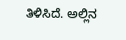ತಿಳಿಸಿದೆ. ಅಲ್ಲಿನ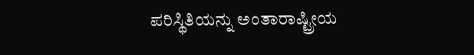ಪರಿಸ್ಥಿತಿಯನ್ನು ಅಂತಾರಾಷ್ಟ್ರೀಯ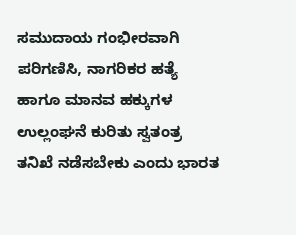ಸಮುದಾಯ ಗಂಭೀರವಾಗಿ ಪರಿಗಣಿಸಿ, ನಾಗರಿಕರ ಹತ್ಯೆ ಹಾಗೂ ಮಾನವ ಹಕ್ಕುಗಳ ಉಲ್ಲಂಘನೆ ಕುರಿತು ಸ್ವತಂತ್ರ ತನಿಖೆ ನಡೆಸಬೇಕು ಎಂದು ಭಾರತ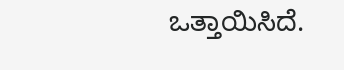ಒತ್ತಾಯಿಸಿದೆ.